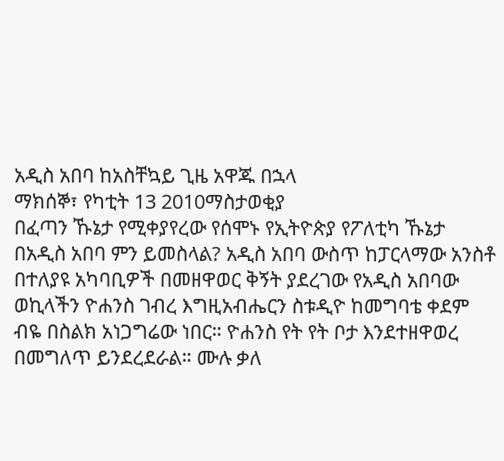አዲስ አበባ ከአስቸኳይ ጊዜ አዋጁ በኋላ
ማክሰኞ፣ የካቲት 13 2010ማስታወቂያ
በፈጣን ኹኔታ የሚቀያየረው የሰሞኑ የኢትዮጵያ የፖለቲካ ኹኔታ በአዲስ አበባ ምን ይመስላል? አዲስ አበባ ውስጥ ከፓርላማው አንስቶ በተለያዩ አካባቢዎች በመዘዋወር ቅኝት ያደረገው የአዲስ አበባው ወኪላችን ዮሐንስ ገብረ እግዚአብሔርን ስቱዲዮ ከመግባቴ ቀደም ብዬ በስልክ አነጋግሬው ነበር። ዮሐንስ የት የት ቦታ እንደተዘዋወረ በመግለጥ ይንደረደራል። ሙሉ ቃለ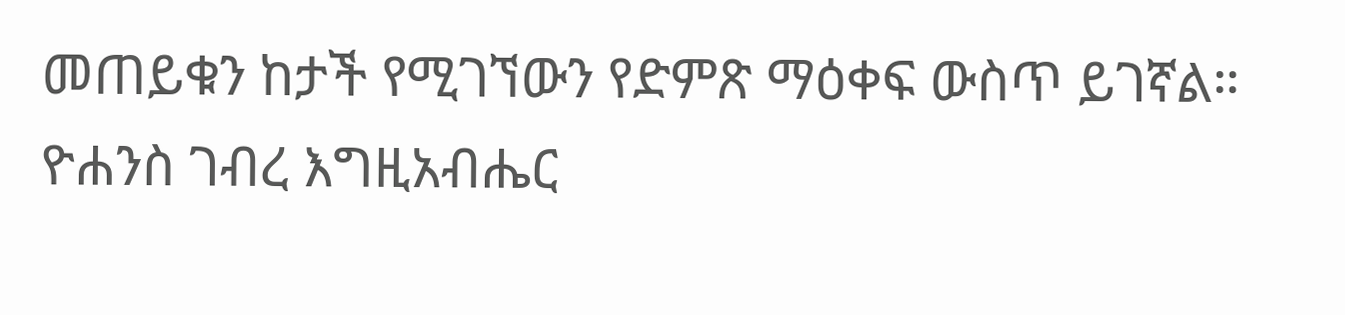መጠይቁን ከታች የሚገኘውን የድምጽ ማዕቀፍ ውስጥ ይገኛል።
ዮሐንስ ገብረ እግዚአብሔር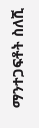ማንተጋፍቶት ስለሺ